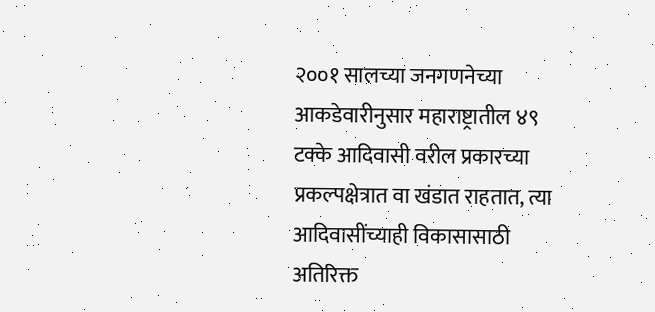२००१ सालच्या जनगणनेच्या आकडेवारीनुसार महाराष्ट्रातील ४९ टक्के आदिवासी वरील प्रकारच्या प्रकल्पक्षेत्रात वा खंडात राहतात, त्या आदिवासींच्याही विकासासाठी अतिरिक्त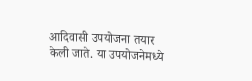आदिवासी उपयोजना तयार केली जाते. या उपयोजनेमध्ये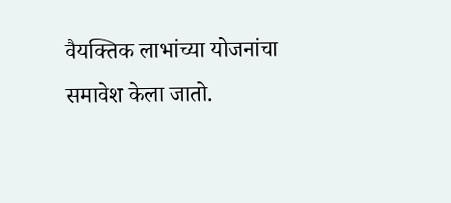वैयक्तिक लाभांच्या योजनांचा समावेश केला जातो.